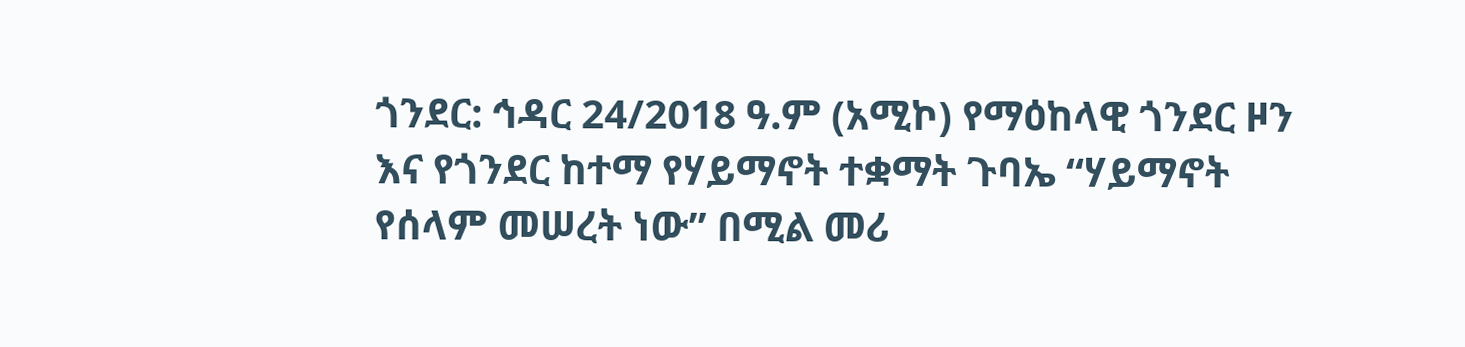ጎንደር: ኅዳር 24/2018 ዓ.ም (አሚኮ) የማዕከላዊ ጎንደር ዞን እና የጎንደር ከተማ የሃይማኖት ተቋማት ጉባኤ “ሃይማኖት የሰላም መሠረት ነው” በሚል መሪ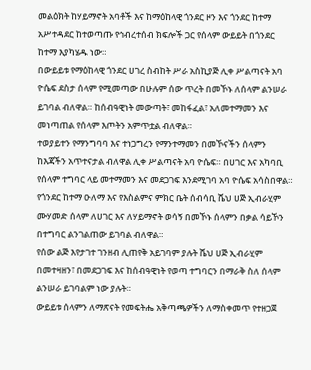መልዕክት ከሃይማኖት አባቶች እና ከማዕከላዊ ጎንደር ዞን እና ጎንደር ከተማ አሥተዳደር ከተወጣጡ የኅብረተሰብ ክፍሎች ጋር የሰላም ውይይት በጎንደር ከተማ እያካሄዱ ነው።
በውይይቱ የማዕከላዊ ጎንደር ሀገረ ስብከት ሥራ አስኪያጅ ሊቀ ሥልጣናት አባ ዮሴፍ ደስታ ሰላም የሚመጣው በሁሉም ሰው ጥረት በመኾኑ ለሰላም ልንሠራ ይገባል ብለዋል። ከሰብዓዊነት መውጣት፣ መከፋፈል፣ አለመተማመን እና መነጣጠል የሰላም እጦትን አምጥቷል ብለዋል።
ተወያይተን የማንግባባ እና ተነጋግረን የማንተማመን በመኾናችን ሰላምን ከእጃችን አጥተናታል ብለዋል ሊቀ ሥልጣናት አባ ዮሴፍ። በሀገር እና አካባቢ የሰላም ተግባር ላይ መተማመን እና መደጋገፍ እንደሚገባ አባ ዮሴፍ አሳስበዋል።
የጎንደር ከተማ ዑለማ እና የእስልምና ምክር ቤት ሰብሳቢ ሼህ ሀጅ ኢብራሂም ሙሃመድ ሰላም ለሀገር እና ለሃይማኖት ወሳኝ በመኾኑ ሰላምን በቃል ሳይኾን በተግባር ልንገልጠው ይገባል ብለዋል።
የሰው ልጅ እየታገተ ገንዘብ ሊጠየቅ አይገባም ያሉት ሼህ ሀጅ ኢብራሂም በመተዛዘን፣ በመደጋገፍ እና ከሰብዓዊነት የወጣ ተግባርን በማራቅ ስለ ሰላም ልንሠራ ይገባልም ነው ያሉት።
ውይይቱ ሰላምን ለማጽናት የመፍትሔ አቅጣጫዎችን ለማስቀመጥ የተዘጋጀ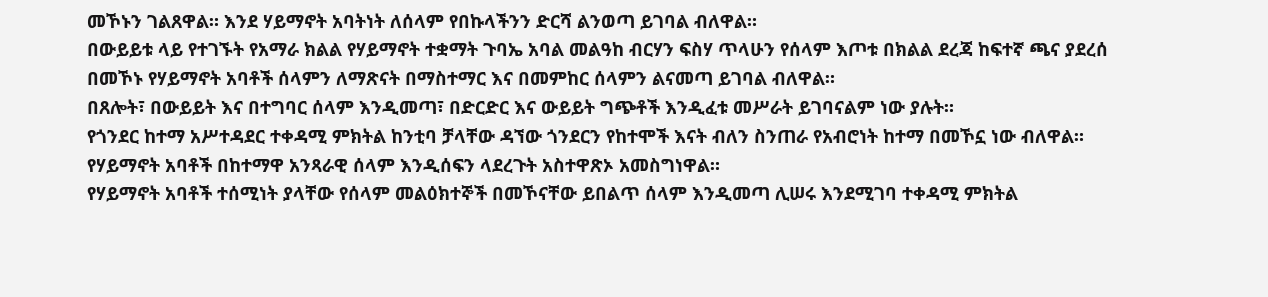መኾኑን ገልጸዋል። እንደ ሃይማኖት አባትነት ለሰላም የበኩላችንን ድርሻ ልንወጣ ይገባል ብለዋል።
በውይይቱ ላይ የተገኙት የአማራ ክልል የሃይማኖት ተቋማት ጉባኤ አባል መልዓከ ብርሃን ፍስሃ ጥላሁን የሰላም እጦቱ በክልል ደረጃ ከፍተኛ ጫና ያደረሰ በመኾኑ የሃይማኖት አባቶች ሰላምን ለማጽናት በማስተማር እና በመምከር ሰላምን ልናመጣ ይገባል ብለዋል።
በጸሎት፣ በውይይት እና በተግባር ሰላም እንዲመጣ፣ በድርድር እና ውይይት ግጭቶች እንዲፈቱ መሥራት ይገባናልም ነው ያሉት።
የጎንደር ከተማ አሥተዳደር ተቀዳሚ ምክትል ከንቲባ ቻላቸው ዳኘው ጎንደርን የከተሞች እናት ብለን ስንጠራ የአብሮነት ከተማ በመኾኗ ነው ብለዋል። የሃይማኖት አባቶች በከተማዋ አንጻራዊ ሰላም እንዲሰፍን ላደረጉት አስተዋጽኦ አመስግነዋል።
የሃይማኖት አባቶች ተሰሚነት ያላቸው የሰላም መልዕክተኞች በመኾናቸው ይበልጥ ሰላም እንዲመጣ ሊሠሩ እንደሚገባ ተቀዳሚ ምክትል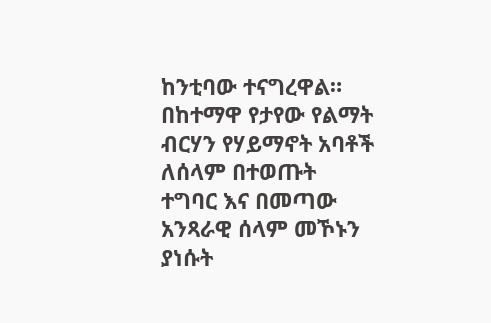ከንቲባው ተናግረዋል።
በከተማዋ የታየው የልማት ብርሃን የሃይማኖት አባቶች ለሰላም በተወጡት ተግባር እና በመጣው አንጻራዊ ሰላም መኾኑን ያነሱት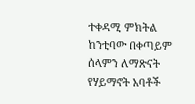ተቀዳሚ ምክትል ከንቲባው በቀጣይም ሰላምን ለማጽናት የሃይማኖት አባቶች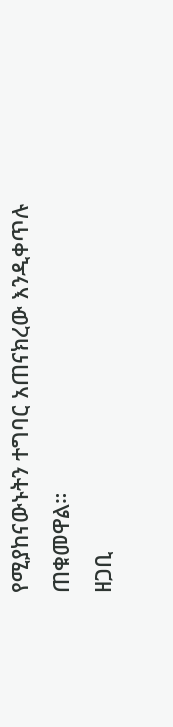የሚያከናውኑትን ተግባር አጠናክረው እንዲቀጥሉ ጠቁመዋል።
ዘጋቢ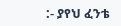:- ያየህ ፈንቴ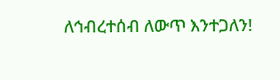ለኅብረተሰብ ለውጥ እንተጋለን!